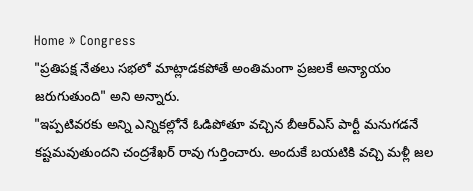Home » Congress
"ప్రతిపక్ష నేతలు సభలో మాట్లాడకపోతే అంతిమంగా ప్రజలకే అన్యాయం జరుగుతుంది" అని అన్నారు.
"ఇప్పటివరకు అన్ని ఎన్నికల్లోనే ఓడిపోతూ వచ్చిన బీఆర్ఎస్ పార్టీ మనుగడనే కష్టమవుతుందని చంద్రశేఖర్ రావు గుర్తించారు. అందుకే బయటికి వచ్చి మళ్లీ జల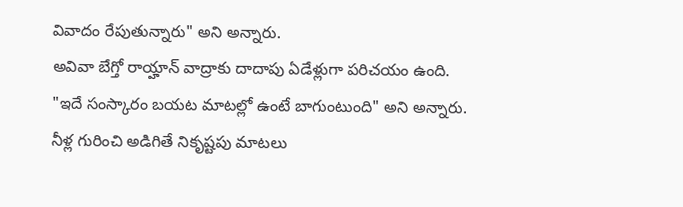వివాదం రేపుతున్నారు" అని అన్నారు.
అవివా బేగ్తో రాయ్హాన్ వాద్రాకు దాదాపు ఏడేళ్లుగా పరిచయం ఉంది.
"ఇదే సంస్కారం బయట మాటల్లో ఉంటే బాగుంటుంది" అని అన్నారు.
నీళ్ల గురించి అడిగితే నికృష్టపు మాటలు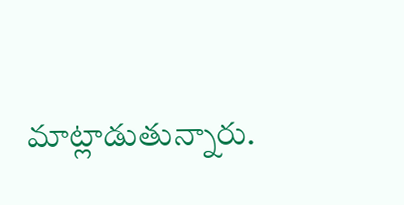మాట్లాడుతున్నారు.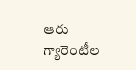ఆరు గ్యారెంటీల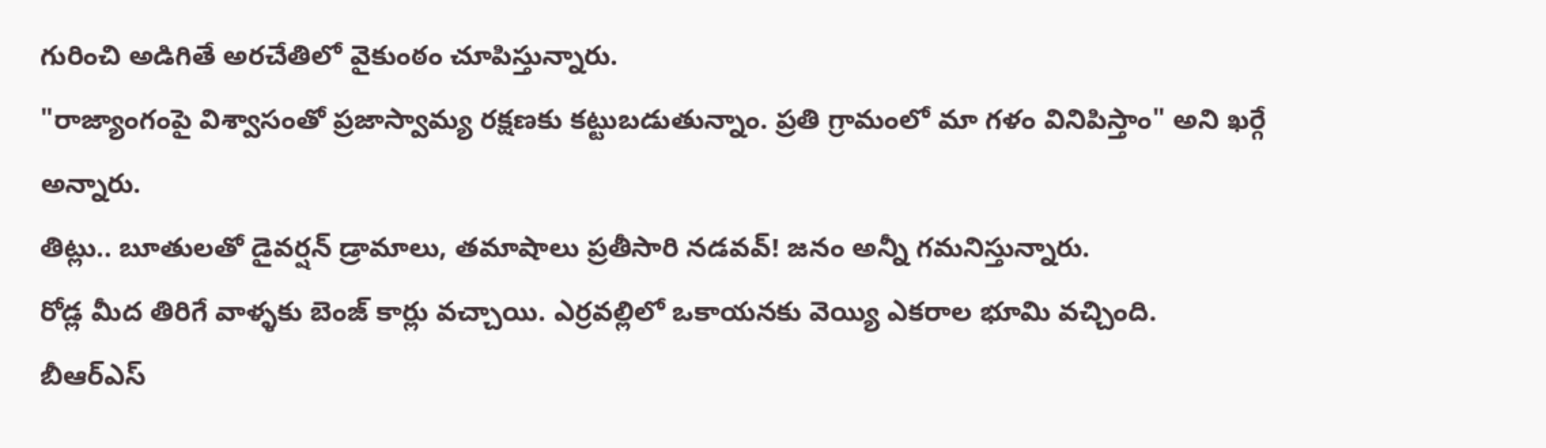గురించి అడిగితే అరచేతిలో వైకుంఠం చూపిస్తున్నారు.
"రాజ్యాంగంపై విశ్వాసంతో ప్రజాస్వామ్య రక్షణకు కట్టుబడుతున్నాం. ప్రతి గ్రామంలో మా గళం వినిపిస్తాం" అని ఖర్గే అన్నారు.
తిట్లు.. బూతులతో డైవర్షన్ డ్రామాలు, తమాషాలు ప్రతీసారి నడవవ్! జనం అన్నీ గమనిస్తున్నారు.
రోడ్ల మీద తిరిగే వాళ్ళకు బెంజ్ కార్లు వచ్చాయి. ఎర్రవల్లిలో ఒకాయనకు వెయ్యి ఎకరాల భూమి వచ్చింది.
బీఆర్ఎస్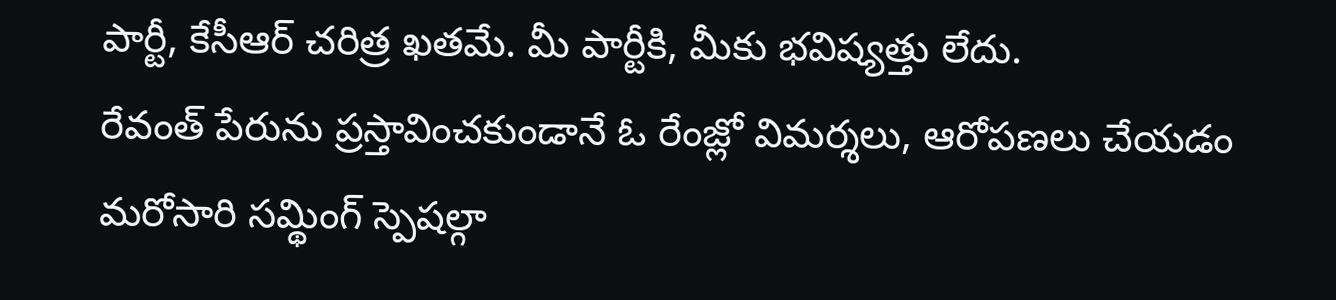పార్టీ, కేసీఆర్ చరిత్ర ఖతమే. మీ పార్టీకి, మీకు భవిష్యత్తు లేదు.
రేవంత్ పేరును ప్రస్తావించకుండానే ఓ రేంజ్లో విమర్శలు, ఆరోపణలు చేయడం మరోసారి సమ్థింగ్ స్పెషల్గా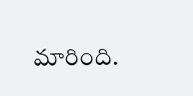మారింది.